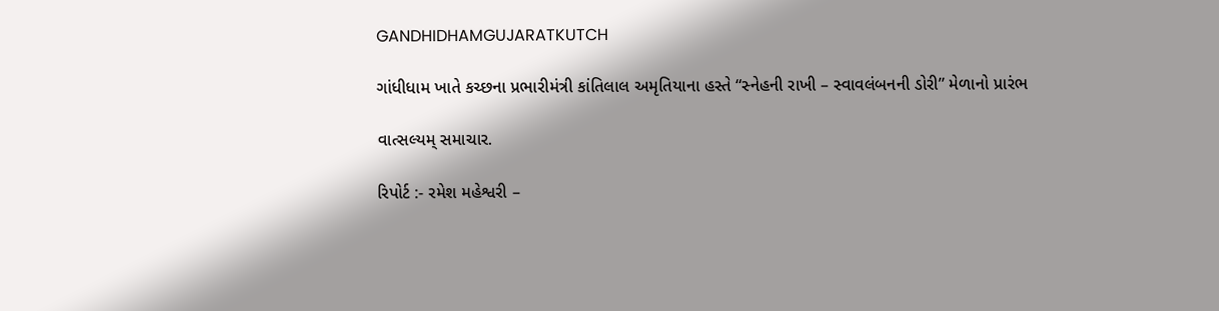GANDHIDHAMGUJARATKUTCH

ગાંધીધામ ખાતે કચ્છના પ્રભારીમંત્રી કાંતિલાલ અમૃતિયાના હસ્તે “સ્નેહની રાખી – સ્વાવલંબનની ડોરી” મેળાનો પ્રારંભ

વાત્સલ્યમ્ સમાચાર.

રિપોર્ટ :- રમેશ મહેશ્વરી –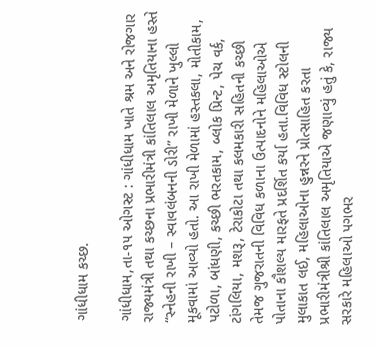ગાંધીધામ કચ્છ.

ગાંધીધામ,તા-૧૫ ઓગસ્ટ : ગાંધીધામ ખાતે શ્રમ અને રોજગાર રાજ્યમંત્રી તથા કચ્છના પ્રભારીમંત્રી કાંતિલાલ અમૃતિયાના હસ્તે “સ્નેહની રાખી – સ્વાવલંબનની ડોરી” રાખી મેળાને ખુલ્લો મૂકવામાં આવ્યો હતો. આ રાખી મેળામાં હસ્તકલા, મોતીકામ, પટોળા, બાંધણી, કચ્છી ભરતકામ, બ્લોક પ્રિન્ટ, પેચ વર્ક, ટાંગલિયા, મશરૂ, ટેરાકોટા તથા કલમકારી સહિતની કચ્છી તેમજ ગુજરાતની વિવિધ કળાના ઉત્પાદનોને મહિલાઓએ પોતાના કૌશલ્ય મારફતે પ્રદર્શિત કર્યા હતા.વિવિધ સ્ટોલની મુલાકાત લઈ, મહિલાઓના હુન્નરને પ્રોત્સાહિત કરતા પ્રભારીમંત્રીશ્રી કાંતિલાલ અમૃતિયાએ જણાવ્યું હતું કે, રાજ્ય સરકારે મહિલાઓ પગભર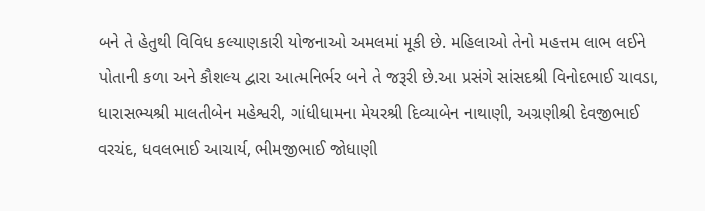બને તે હેતુથી વિવિધ કલ્યાણકારી યોજનાઓ અમલમાં મૂકી છે. મહિલાઓ તેનો મહત્તમ લાભ લઈને પોતાની કળા અને કૌશલ્ય દ્વારા આત્મનિર્ભર બને તે જરૂરી છે.આ પ્રસંગે સાંસદશ્રી વિનોદભાઈ ચાવડા, ધારાસભ્યશ્રી માલતીબેન મહેશ્વરી, ગાંધીધામના મેયરશ્રી દિવ્યાબેન નાથાણી, અગ્રણીશ્રી દેવજીભાઈ વરચંદ, ધવલભાઈ આચાર્ય, ભીમજીભાઈ જોધાણી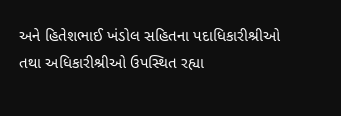અને હિતેશભાઈ ખંડોલ સહિતના પદાધિકારીશ્રીઓ તથા અધિકારીશ્રીઓ ઉપસ્થિત રહ્યા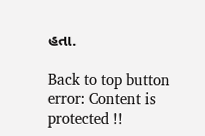હતા.

Back to top button
error: Content is protected !!